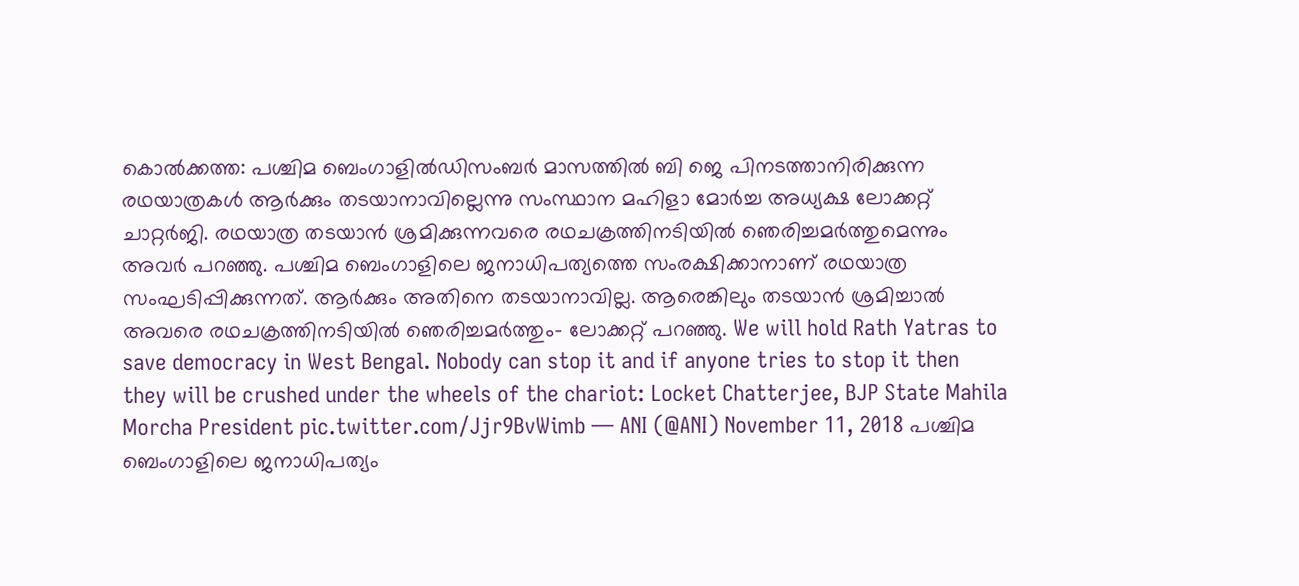കൊൽക്കത്ത: പശ്ചിമ ബെംഗാളിൽഡിസംബർ മാസത്തിൽ ബി ജെ പിനടത്താനിരിക്കുന്ന രഥയാത്രകൾ ആർക്കും തടയാനാവില്ലെന്നു സംസ്ഥാന മഹിളാ മോർച്ച അധ്യക്ഷ ലോക്കറ്റ് ചാറ്റർജി. രഥയാത്ര തടയാൻ ശ്രമിക്കുന്നവരെ രഥചക്രത്തിനടിയിൽ ഞെരിച്ചമർത്തുമെന്നും അവർ പറഞ്ഞു. പശ്ചിമ ബെംഗാളിലെ ജനാധിപത്യത്തെ സംരക്ഷിക്കാനാണ് രഥയാത്ര സംഘടിപ്പിക്കുന്നത്. ആർക്കും അതിനെ തടയാനാവില്ല. ആരെങ്കിലും തടയാൻ ശ്രമിച്ചാൽ അവരെ രഥചക്രത്തിനടിയിൽ ഞെരിച്ചമർത്തും- ലോക്കറ്റ് പറഞ്ഞു. We will hold Rath Yatras to save democracy in West Bengal. Nobody can stop it and if anyone tries to stop it then they will be crushed under the wheels of the chariot: Locket Chatterjee, BJP State Mahila Morcha President pic.twitter.com/Jjr9BvWimb — ANI (@ANI) November 11, 2018 പശ്ചിമ ബെംഗാളിലെ ജനാധിപത്യം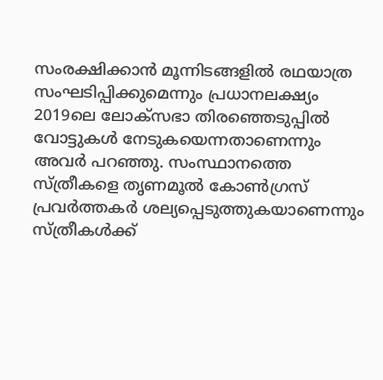സംരക്ഷിക്കാൻ മൂന്നിടങ്ങളിൽ രഥയാത്ര സംഘടിപ്പിക്കുമെന്നും പ്രധാനലക്ഷ്യം 2019ലെ ലോക്സഭാ തിരഞ്ഞെടുപ്പിൽ വോട്ടുകൾ നേടുകയെന്നതാണെന്നും അവർ പറഞ്ഞു. സംസ്ഥാനത്തെ സ്ത്രീകളെ തൃണമൂൽ കോൺഗ്രസ് പ്രവർത്തകർ ശല്യപ്പെടുത്തുകയാണെന്നും സ്ത്രീകൾക്ക്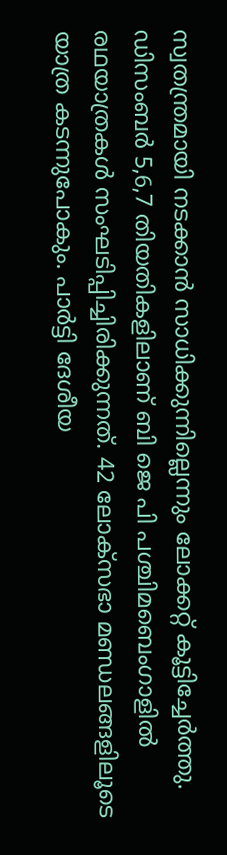സ്വതന്ത്രമായി നടക്കാൻ സാധിക്കുന്നില്ലെന്നും ലോക്കറ്റ് കൂട്ടിച്ചേർത്തു. ഡിസംബർ 5,6,7 തിയതികളിലാണ് ബി ജെ പി പശ്ചിമബെംഗാളിൽ രഥയാത്രകൾ സംഘടിപ്പിച്ചിരിക്കുന്നത്. 42 ലോക്സഭാ മണ്ഡലങ്ങളിലൂടെ യാത്ര കടന്നുപോകും. പാർട്ടി ദേശീയ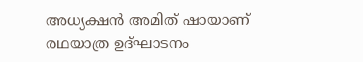അധ്യക്ഷൻ അമിത് ഷായാണ് രഥയാത്ര ഉദ്ഘാടനം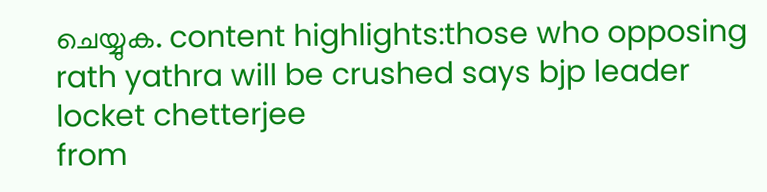ചെയ്യുക. content highlights:those who opposing rath yathra will be crushed says bjp leader locket chetterjee
from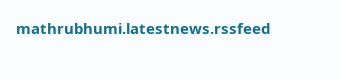mathrubhumi.latestnews.rssfeed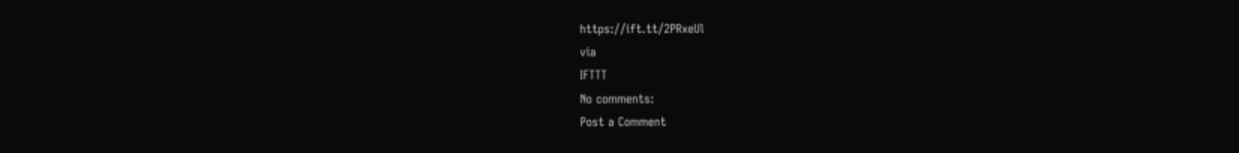https://ift.tt/2PRxeUl
via
IFTTT
No comments:
Post a Comment